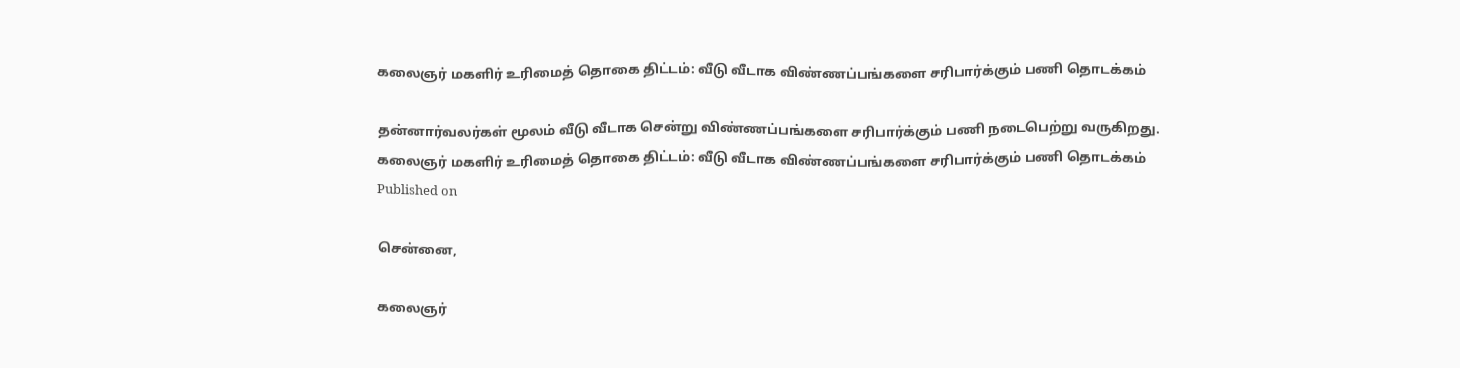கலைஞர் மகளிர் உரிமைத் தொகை திட்டம்: வீடு வீடாக விண்ணப்பங்களை சரிபார்க்கும் பணி தொடக்கம்

தன்னார்வலர்கள் மூலம் வீடு வீடாக சென்று விண்ணப்பங்களை சரிபார்க்கும் பணி நடைபெற்று வருகிறது.
கலைஞர் மகளிர் உரிமைத் தொகை திட்டம்: வீடு வீடாக விண்ணப்பங்களை சரிபார்க்கும் பணி தொடக்கம்
Published on

சென்னை,

கலைஞர்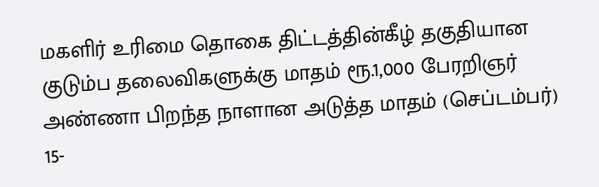மகளிர் உரிமை தொகை திட்டத்தின்கீழ் தகுதியான குடும்ப தலைவிகளுக்கு மாதம் ரூ.1,000 பேரறிஞர் அண்ணா பிறந்த நாளான அடுத்த மாதம் (செப்டம்பர்) 15-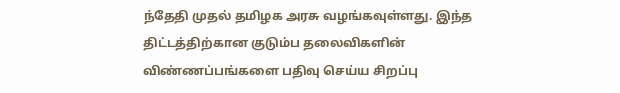ந்தேதி முதல் தமிழக அரசு வழங்கவுள்ளது. இந்த திட்டத்திற்கான குடும்ப தலைவிகளின் விண்ணப்பங்களை பதிவு செய்ய சிறப்பு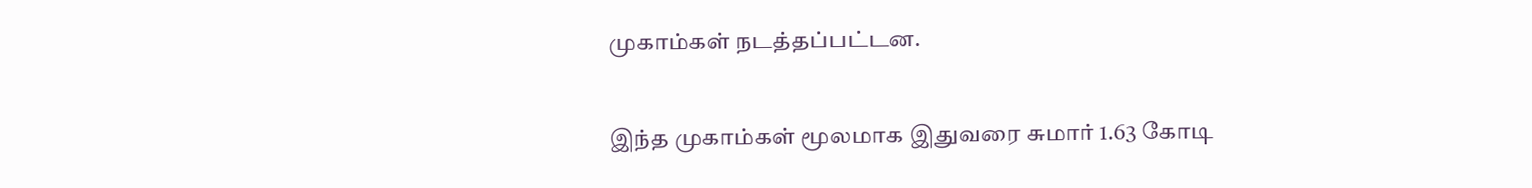முகாம்கள் நடத்தப்பட்டன.

இந்த முகாம்கள் மூலமாக இதுவரை சுமார் 1.63 கோடி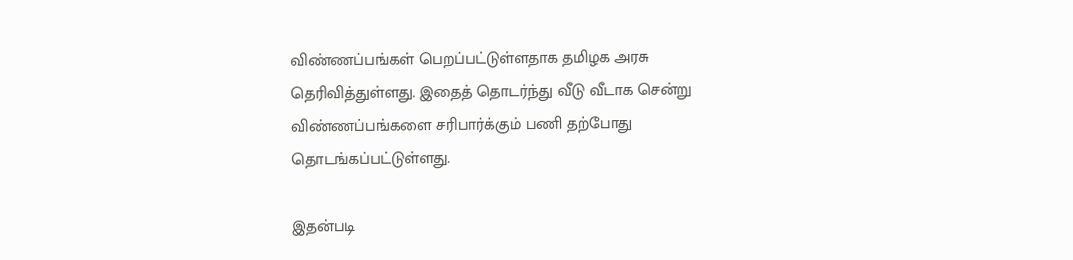விண்ணப்பங்கள் பெறப்பட்டுள்ளதாக தமிழக அரசு தெரிவித்துள்ளது. இதைத் தொடர்ந்து வீடு வீடாக சென்று விண்ணப்பங்களை சரிபார்க்கும் பணி தற்போது தொடங்கப்பட்டுள்ளது.

இதன்படி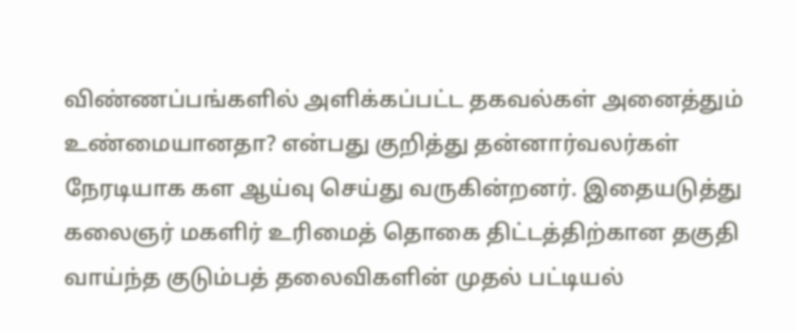விண்ணப்பங்களில் அளிக்கப்பட்ட தகவல்கள் அனைத்தும் உண்மையானதா? என்பது குறித்து தன்னார்வலர்கள் நேரடியாக கள ஆய்வு செய்து வருகின்றனர். இதையடுத்து கலைஞர் மகளிர் உரிமைத் தொகை திட்டத்திற்கான தகுதி வாய்ந்த குடும்பத் தலைவிகளின் முதல் பட்டியல்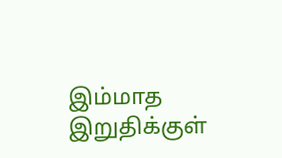இம்மாத இறுதிக்குள்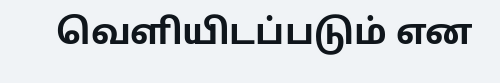வெளியிடப்படும் என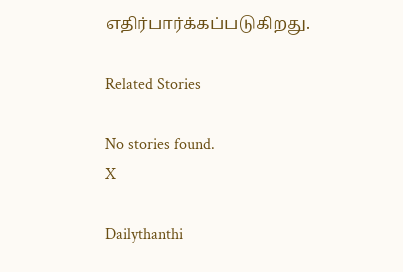எதிர்பார்க்கப்படுகிறது.

Related Stories

No stories found.
X

Dailythanthi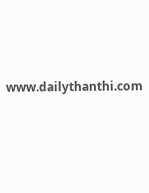www.dailythanthi.com